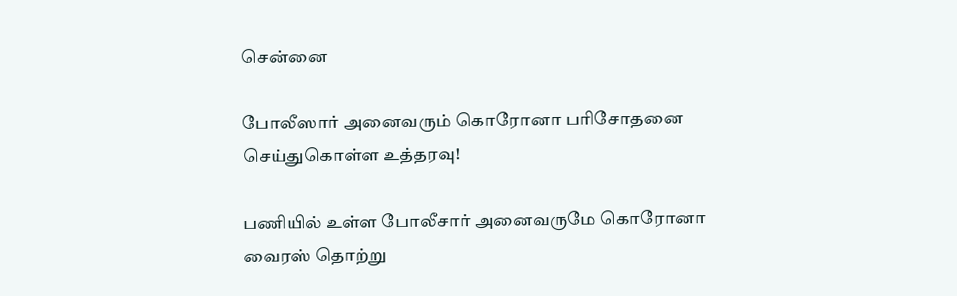சென்னை

போலீஸார் அனைவரும் கொரோனா பரிசோதனை செய்துகொள்ள உத்தரவு!

பணியில் உள்ள போலீசார் அனைவருமே கொரோனா வைரஸ் தொற்று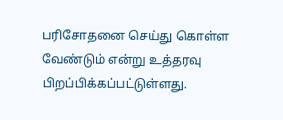பரிசோதனை செய்து கொள்ள வேண்டும் என்று உத்தரவு பிறப்பிக்கப்பட்டுள்ளது.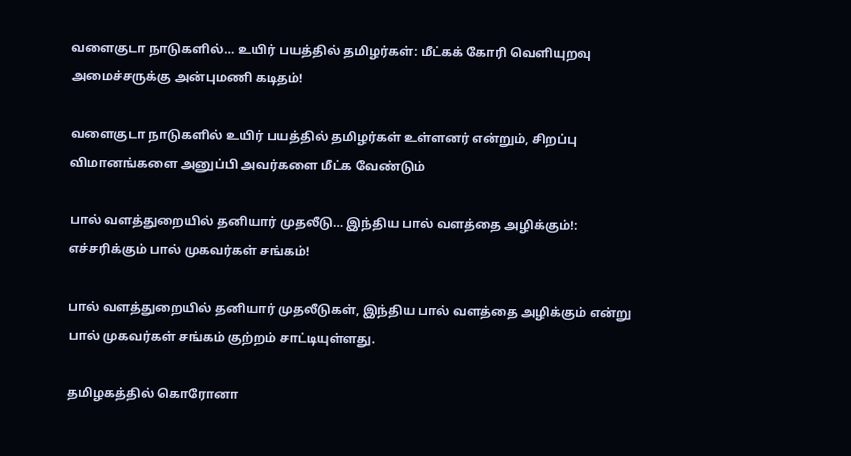வளைகுடா நாடுகளில்… உயிர் பயத்தில் தமிழர்கள்: மீட்கக் கோரி வெளியுறவு அமைச்சருக்கு அன்புமணி கடிதம்!

வளைகுடா நாடுகளில் உயிர் பயத்தில் தமிழர்கள் உள்ளனர் என்றும், சிறப்பு விமானங்களை அனுப்பி அவர்களை மீட்க வேண்டும்

பால் வளத்துறையில் தனியார் முதலீடு… இந்திய பால் வளத்தை அழிக்கும்!: எச்சரிக்கும் பால் முகவர்கள் சங்கம்!

பால் வளத்துறையில் தனியார் முதலீடுகள், இந்திய பால் வளத்தை அழிக்கும் என்று பால் முகவர்கள் சங்கம் குற்றம் சாட்டியுள்ளது.

தமிழகத்தில் கொரோனா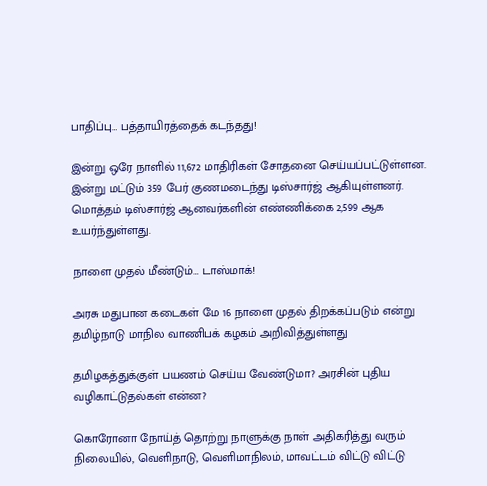பாதிப்பு… பத்தாயிரத்தைக் கடந்தது!

இன்று ஒரே நாளில் 11,672 மாதிரிகள் சோதனை செய்யப்பட்டுள்ளன. இன்று மட்டும் 359 பேர் குணமடைந்து டிஸ்சார்ஜ் ஆகியுள்ளனர். மொத்தம் டிஸ்சார்ஜ் ஆனவர்களின் எண்ணிக்கை 2,599 ஆக உயர்ந்துள்ளது.

நாளை முதல் மீண்டும்… டாஸ்மாக்!

அரசு மதுபான கடைகள் மே 16 நாளை முதல் திறக்கப்படும் என்று தமிழ்நாடு மாநில வாணிபக் கழகம் அறிவித்துள்ளது

தமிழகத்துக்குள் பயணம் செய்ய வேண்டுமா? அரசின் புதிய வழிகாட்டுதல்கள் என்ன?

கொரோனா நோய்த் தொற்று நாளுக்கு நாள் அதிகரித்து வரும் நிலையில், வெளிநாடு, வெளிமாநிலம், மாவட்டம் விட்டு விட்டு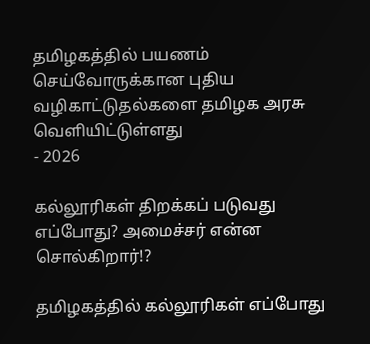தமிழகத்தில் பயணம் செய்வோருக்கான புதிய வழிகாட்டுதல்களை தமிழக அரசு வெளியிட்டுள்ளது
- 2026

கல்லூரிகள் திறக்கப் படுவது எப்போது? அமைச்சர் என்ன சொல்கிறார்!?

தமிழகத்தில் கல்லூரிகள் எப்போது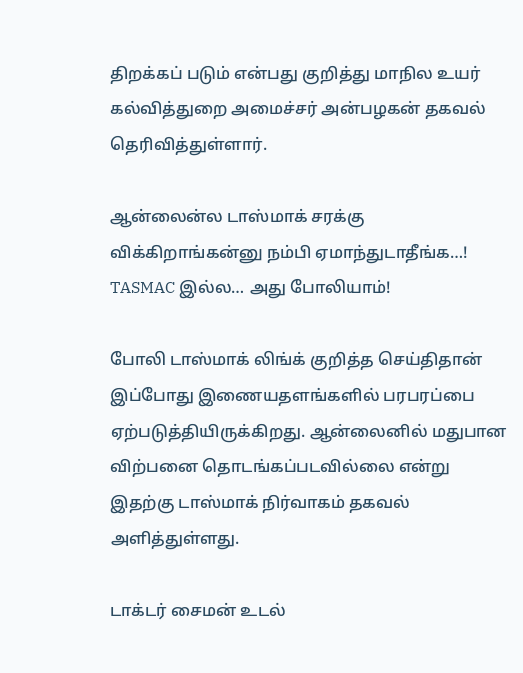திறக்கப் படும் என்பது குறித்து மாநில உயர் கல்வித்துறை அமைச்சர் அன்பழகன் தகவல் தெரிவித்துள்ளார்.

ஆன்லைன்ல டாஸ்மாக் சரக்கு விக்கிறாங்கன்னு நம்பி ஏமாந்துடாதீங்க…! TASMAC இல்ல… அது போலியாம்!

போலி டாஸ்மாக் லிங்க் குறித்த செய்திதான் இப்போது இணையதளங்களில் பரபரப்பை ஏற்படுத்தியிருக்கிறது. ஆன்லைனில் மதுபான விற்பனை தொடங்கப்படவில்லை என்று இதற்கு டாஸ்மாக் நிர்வாகம் தகவல் அளித்துள்ளது.

டாக்டர் சைமன் உடல்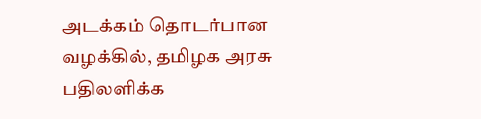அடக்கம் தொடர்பான வழக்கில், தமிழக அரசு பதிலளிக்க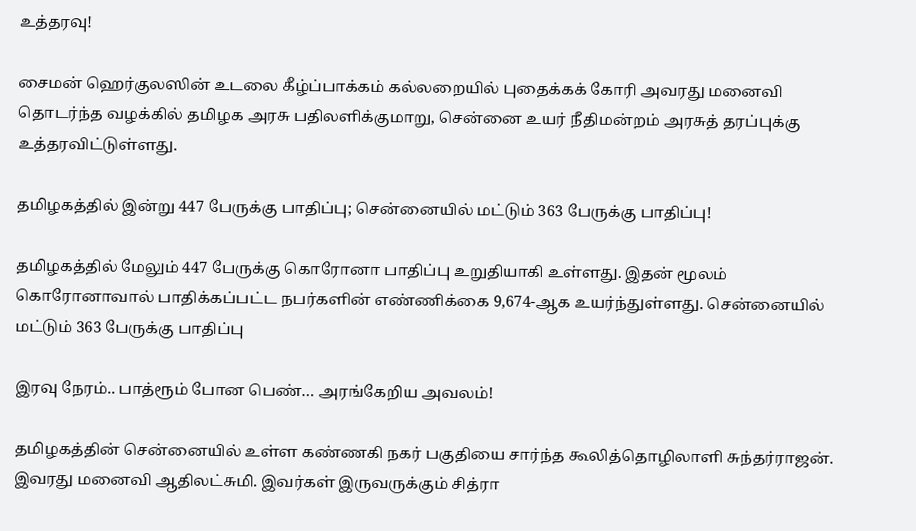உத்தரவு!

சைமன் ஹெர்குலஸின் உடலை கீழ்ப்பாக்கம் கல்லறையில் புதைக்கக் கோரி அவரது மனைவி தொடர்ந்த வழக்கில் தமிழக அரசு பதிலளிக்குமாறு, சென்னை உயர் நீதிமன்றம் அரசுத் தரப்புக்கு உத்தரவிட்டுள்ளது.

தமிழகத்தில் இன்று 447 பேருக்கு பாதிப்பு; சென்னையில் மட்டும் 363 பேருக்கு பாதிப்பு!

தமிழகத்தில் மேலும் 447 பேருக்கு கொரோனா பாதிப்பு உறுதியாகி உள்ளது. இதன் மூலம் கொரோனாவால் பாதிக்கப்பட்ட நபர்களின் எண்ணிக்கை 9,674-ஆக உயர்ந்துள்ளது. சென்னையில் மட்டும் 363 பேருக்கு பாதிப்பு

இரவு நேரம்.. பாத்ரூம் போன பெண்… அரங்கேறிய அவலம்!

தமிழகத்தின் சென்னையில் உள்ள கண்ணகி நகர் பகுதியை சார்ந்த கூலித்தொழிலாளி சுந்தர்ராஜன். இவரது மனைவி ஆதிலட்சுமி. இவர்கள் இருவருக்கும் சித்ரா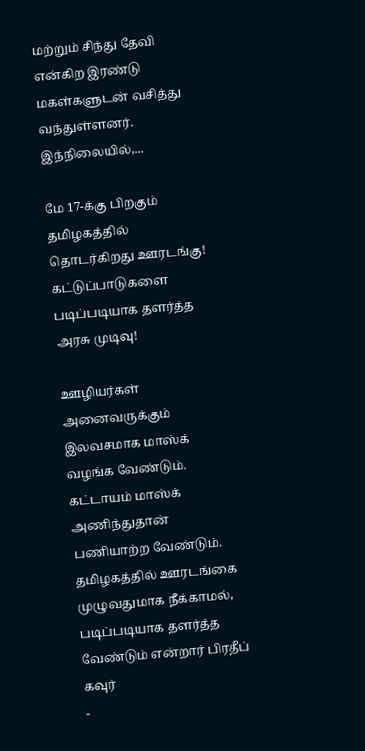மற்றும் சிந்து தேவி என்கிற இரண்டு மகள்களுடன் வசித்து வந்துள்ளனர். இந்நிலையில்,...

மே 17-க்கு பிறகும் தமிழகத்தில் தொடர்கிறது ஊரடங்கு! கட்டுப்பாடுகளை படிப்படியாக தளர்த்த அரசு முடிவு!

ஊழியர்கள் அனைவருக்கும் இலவசமாக மாஸ்க் வழங்க வேண்டும். கட்டாயம் மாஸ்க் அணிந்துதான் பணியாற்ற வேண்டும். தமிழகத்தில் ஊரடங்கை முழுவதுமாக நீக்காமல், படிப்படியாக தளர்த்த வேண்டும் என்றார் பிரதீப் கவுர்
-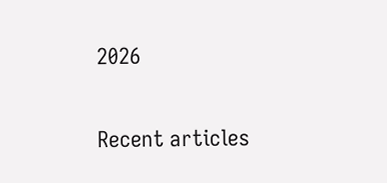2026

Recent articles